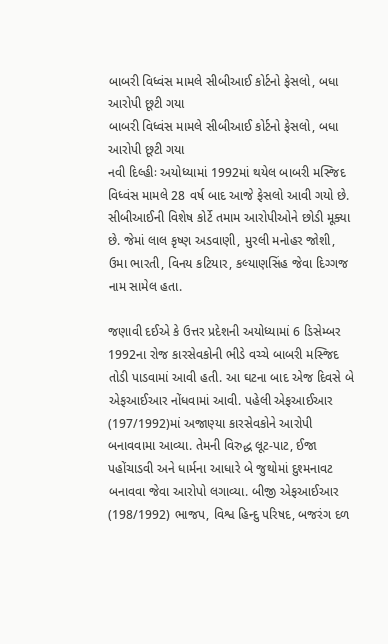બાબરી વિધ્વંસ મામલે સીબીઆઈ કોર્ટનો ફેસલો, બધા આરોપી છૂટી ગયા
બાબરી વિધ્વંસ મામલે સીબીઆઈ કોર્ટનો ફેસલો, બધા આરોપી છૂટી ગયા
નવી દિલ્હીઃ અયોધ્યામાં 1992માં થયેલ બાબરી મસ્જિદ વિધ્વંસ મામલે 28 વર્ષ બાદ આજે ફેસલો આવી ગયો છે. સીબીઆઈની વિશેષ કોર્ટે તમામ આરોપીઓને છોડી મૂક્યા છે. જેમાં લાલ કૃષ્ણ અડવાણી, મુરલી મનોહર જોશી, ઉમા ભારતી, વિનય કટિયાર, કલ્યાણસિંહ જેવા દિગ્ગજ નામ સામેલ હતા.

જણાવી દઈએ કે ઉત્તર પ્રદેશની અયોધ્યામાં 6 ડિસેમ્બર 1992ના રોજ કારસેવકોની ભીડે વચ્ચે બાબરી મસ્જિદ તોડી પાડવામાં આવી હતી. આ ઘટના બાદ એજ દિવસે બે એફઆઈઆર નોંધવામાં આવી. પહેલી એફઆઈઆર (197/1992)માં અજાણ્યા કારસેવકોને આરોપી બનાવવામા આવ્યા. તેમની વિરુદ્ધ લૂટ-પાટ, ઈજા પહોંચાડવી અને ધાર્મના આધારે બે જુથોમાં દુશ્મનાવટ બનાવવા જેવા આરોપો લગાવ્યા. બીજી એફઆઈઆર (198/1992) ભાજપ, વિશ્વ હિન્દુ પરિષદ, બજરંગ દળ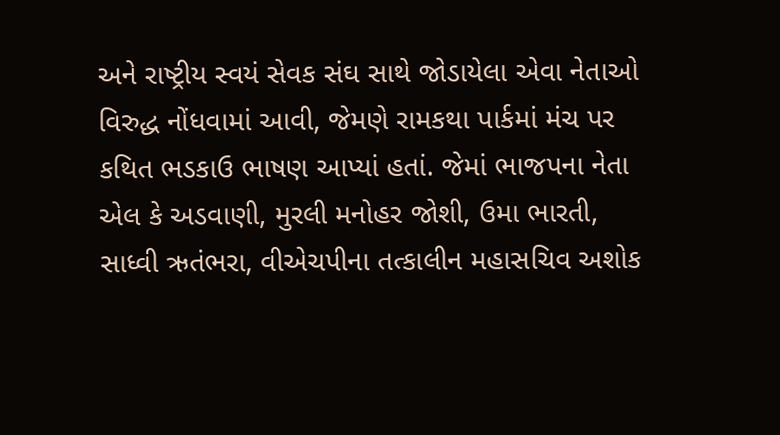અને રાષ્ટ્રીય સ્વયં સેવક સંઘ સાથે જોડાયેલા એવા નેતાઓ વિરુદ્ધ નોંધવામાં આવી, જેમણે રામકથા પાર્કમાં મંચ પર કથિત ભડકાઉ ભાષણ આપ્યાં હતાં. જેમાં ભાજપના નેતા એલ કે અડવાણી, મુરલી મનોહર જોશી, ઉમા ભારતી, સાધ્વી ઋતંભરા, વીએચપીના તત્કાલીન મહાસચિવ અશોક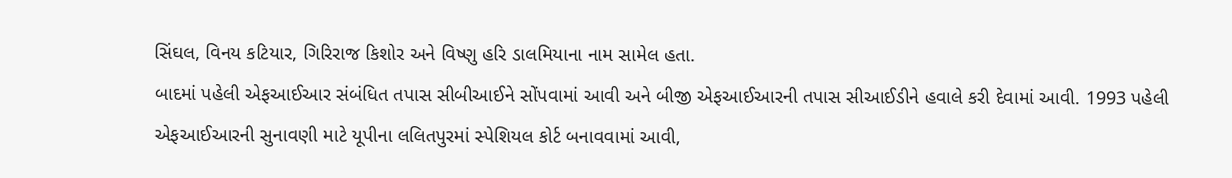સિંઘલ, વિનય કટિયાર, ગિરિરાજ કિશોર અને વિષ્ણુ હરિ ડાલમિયાના નામ સામેલ હતા.
બાદમાં પહેલી એફઆઈઆર સંબંધિત તપાસ સીબીઆઈને સોંપવામાં આવી અને બીજી એફઆઈઆરની તપાસ સીઆઈડીને હવાલે કરી દેવામાં આવી. 1993 પહેલી એફઆઈઆરની સુનાવણી માટે યૂપીના લલિતપુરમાં સ્પેશિયલ કોર્ટ બનાવવામાં આવી,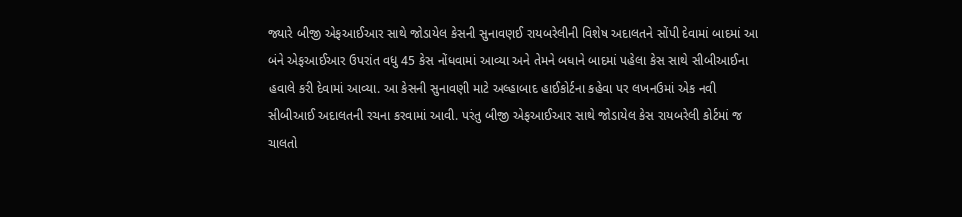જ્યારે બીજી એફઆઈઆર સાથે જોડાયેલ કેસની સુનાવણઈ રાયબરેલીની વિશેષ અદાલતને સોંપી દેવામાં બાદમાં આ બંને એફઆઈઆર ઉપરાંત વધુ 45 કેસ નોંધવામાં આવ્યા અને તેમને બધાને બાદમાં પહેલા કેસ સાથે સીબીઆઈના હવાલે કરી દેવામાં આવ્યા. આ કેસની સુનાવણી માટે અલ્હાબાદ હાઈકોર્ટના કહેવા પર લખનઉમાં એક નવી સીબીઆઈ અદાલતની રચના કરવામાં આવી. પરંતુ બીજી એફઆઈઆર સાથે જોડાયેલ કેસ રાયબરેલી કોર્ટમાં જ ચાલતો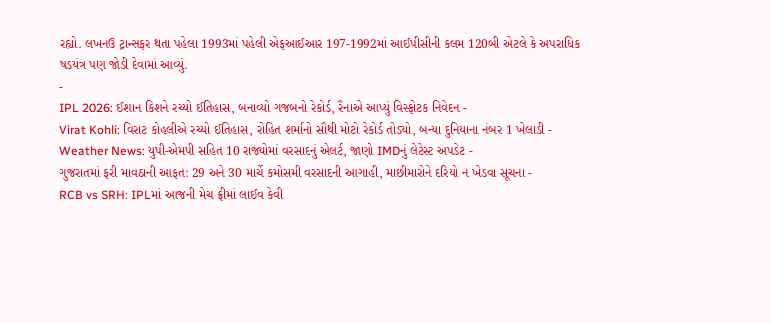રહ્યો. લખનઉ ટ્રાન્સફર થતા પહેલા 1993માં પહેલી એફઆઈઆર 197-1992માં આઈપીસીની કલમ 120બી એટલે કે અપરાધિક ષડયંત્ર પણ જોડી દેવામાં આવ્યું.
-
IPL 2026: ઈશાન કિશને રચ્યો ઈતિહાસ, બનાવ્યો ગજબનો રેકોર્ડ, રૈનાએ આપ્યું વિસ્ફોટક નિવેદન -
Virat Kohli: વિરાટ કોહલીએ રચ્યો ઈતિહાસ, રોહિત શર્માનો સૌથી મોટો રેકોર્ડ તોડ્યો, બન્યા દુનિયાના નંબર 1 ખેલાડી -
Weather News: યુપી-એમપી સહિત 10 રાજ્યોમાં વરસાદનું એલર્ટ, જાણો IMDનું લેટેસ્ટ અપડેટ -
ગુજરાતમાં ફરી માવઠાની આફત: 29 અને 30 માર્ચે કમોસમી વરસાદની આગાહી, માછીમારોને દરિયો ન ખેડવા સૂચના -
RCB vs SRH: IPLમાં આજની મેચ ફ્રીમાં લાઈવ કેવી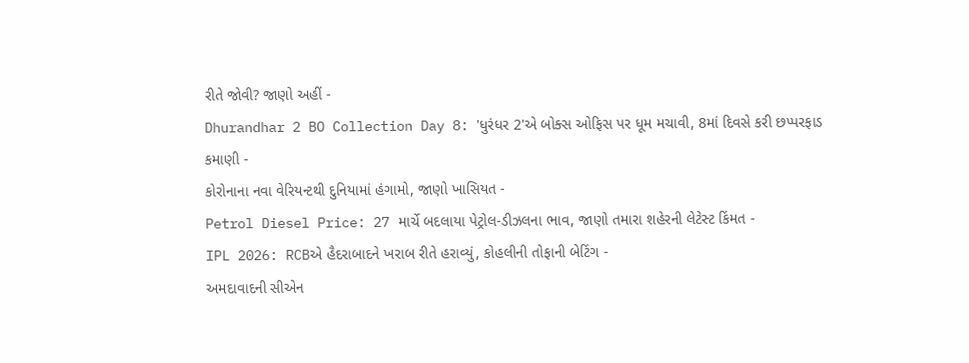રીતે જોવી? જાણો અહીં -
Dhurandhar 2 BO Collection Day 8: 'ધુરંધર 2'એ બોક્સ ઓફિસ પર ધૂમ મચાવી, 8માં દિવસે કરી છપ્પરફાડ કમાણી -
કોરોનાના નવા વેરિયન્ટથી દુનિયામાં હંગામો, જાણો ખાસિયત -
Petrol Diesel Price: 27 માર્ચે બદલાયા પેટ્રોલ-ડીઝલના ભાવ, જાણો તમારા શહેરની લેટેસ્ટ કિંમત -
IPL 2026: RCBએ હૈદરાબાદને ખરાબ રીતે હરાવ્યું, કોહલીની તોફાની બેટિંગ -
અમદાવાદની સીએન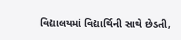વિદ્યાલયમાં વિદ્યાર્થિની સાથે છેડતી,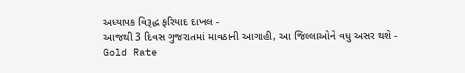અધ્યાપક વિરૂદ્ધ ફરિયાદ દાખલ -
આજથી 3 દિવસ ગુજરાતમાં માવઠાની આગાહી, આ જિલ્લાઓને વધુ અસર થશે -
Gold Rate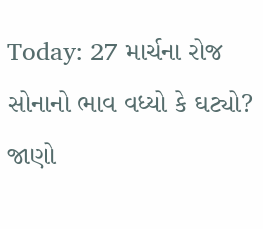Today: 27 માર્ચના રોજ સોનાનો ભાવ વધ્યો કે ઘટ્યો? જાણો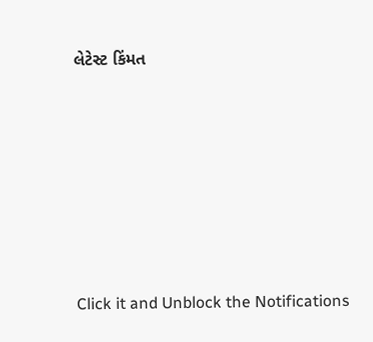લેટેસ્ટ કિંમત









Click it and Unblock the Notifications